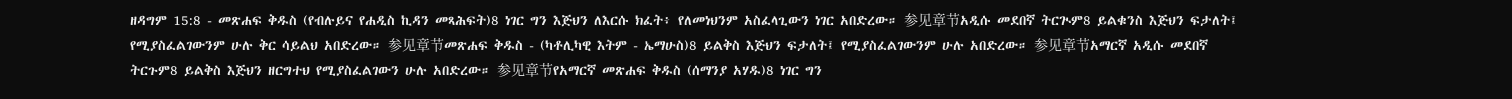ዘዳግም 15:8 - መጽሐፍ ቅዱስ (የብሉይና የሐዲስ ኪዳን መጻሕፍት)8 ነገር ግን እጅህን ለእርሱ ክፈት፥ የለመነህንም አስፈላጊውን ነገር አበድረው። 参见章节አዲሱ መደበኛ ትርጒም8 ይልቁንስ እጅህን ፍታለት፤ የሚያስፈልገውንም ሁሉ ቅር ሳይልህ አበድረው። 参见章节መጽሐፍ ቅዱስ - (ካቶሊካዊ እትም - ኤማሁስ)8 ይልቅስ እጅህን ፍታለት፤ የሚያስፈልገውንም ሁሉ አበድረው። 参见章节አማርኛ አዲሱ መደበኛ ትርጉም8 ይልቅስ እጅህን ዘርግተህ የሚያስፈልገውን ሁሉ አበድረው። 参见章节የአማርኛ መጽሐፍ ቅዱስ (ሰማንያ አሃዱ)8 ነገር ግን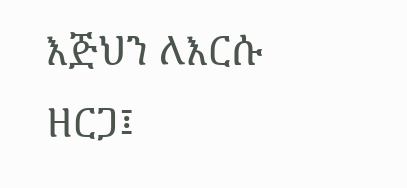እጅህን ለእርሱ ዘርጋ፤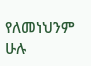የለመነህንም ሁሉ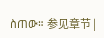ስጠው። 参见章节 |